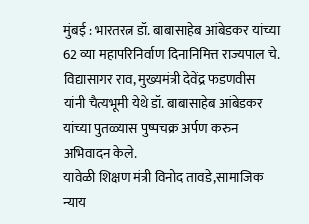मुंबई : भारतरत्न डॉ. बाबासाहेब आंबेडकर यांच्या 62 व्या महापरिनिर्वाण दिनानिमित्त राज्यपाल चे. विद्यासागर राव, मुख्यमंत्री देवेंद्र फडणवीस यांनी चैत्यभूमी येथे डॉ. बाबासाहेब आंबेडकर यांच्या पुतळ्यास पुष्पचक्र अर्पण करुन अभिवादन केले.
यावेळी शिक्षण मंत्री विनोद तावडे,सामाजिक न्याय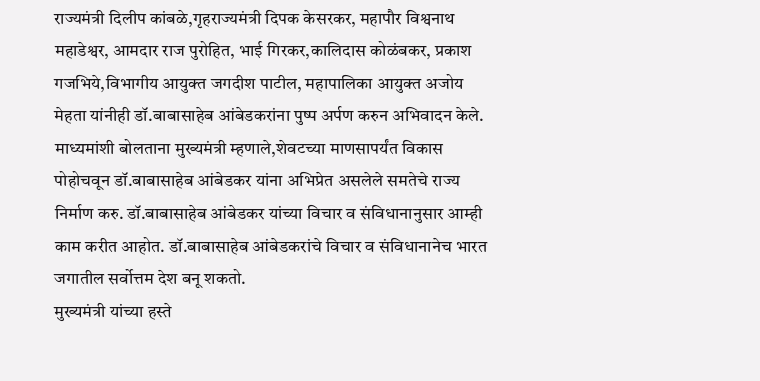राज्यमंत्री दिलीप कांबळे,गृहराज्यमंत्री दिपक केसरकर, महापौर विश्वनाथ महाडेश्वर, आमदार राज पुरोहित, भाई गिरकर,कालिदास कोळंबकर, प्रकाश गजभिये,विभागीय आयुक्त जगदीश पाटील, महापालिका आयुक्त अजोय मेहता यांनीही डॉ.बाबासाहेब आंबेडकरांना पुष्प अर्पण करुन अभिवादन केले.
माध्यमांशी बोलताना मुख्यमंत्री म्हणाले,शेवटच्या माणसापर्यंत विकास पोहोचवून डॉ.बाबासाहेब आंबेडकर यांना अभिप्रेत असलेले समतेचे राज्य निर्माण करु. डॉ.बाबासाहेब आंबेडकर यांच्या विचार व संविधानानुसार आम्ही काम करीत आहोत. डॉ.बाबासाहेब आंबेडकरांचे विचार व संविधानानेच भारत जगातील सर्वोत्तम देश बनू शकतो.
मुख्यमंत्री यांच्या हस्ते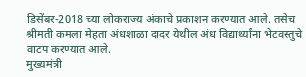डिसेंबर-2018 च्या लोकराज्य अंकाचे प्रकाशन करण्यात आले. तसेच श्रीमती कमला मेहता अंधशाळा दादर येथील अंध विद्यार्थ्यांना भेटवस्तुचे वाटप करण्यात आले.
मुख्यमंत्री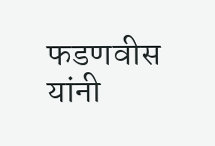फडणवीस यांनी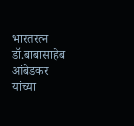भारतरत्न डॉ.बाबासाहेब आंबेडकर यांच्या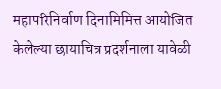महापरिनिर्वाण दिनामिमित्त आयोजित केलेल्या छायाचित्र प्रदर्शनाला यावेळी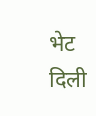भेट दिली